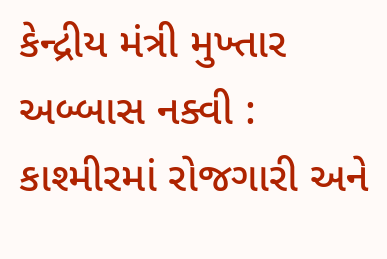કેન્દ્રીય મંત્રી મુખ્તાર અબ્બાસ નક્વી : કાશ્મીરમાં રોજગારી અને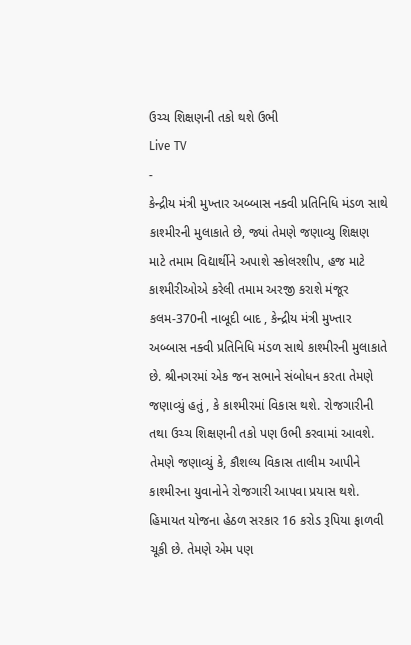ઉચ્ચ શિક્ષણની તકો થશે ઉભી
Live TV
-
કેન્દ્રીય મંત્રી મુખ્તાર અબ્બાસ નક્વી પ્રતિનિધિ મંડળ સાથે કાશ્મીરની મુલાકાતે છે, જ્યાં તેમણે જણાવ્યુ શિક્ષણ માટે તમામ વિદ્યાર્થીને અપાશે સ્કોલરશીપ, હજ માટે કાશ્મીરીઓએ કરેલી તમામ અરજી કરાશે મંજૂર
કલમ-370ની નાબૂદી બાદ , કેન્દ્રીય મંત્રી મુખ્તાર અબ્બાસ નક્વી પ્રતિનિધિ મંડળ સાથે કાશ્મીરની મુલાકાતે છે. શ્રીનગરમાં એક જન સભાને સંબોધન કરતા તેમણે જણાવ્યું હતું , કે કાશ્મીરમાં વિકાસ થશે. રોજગારીની તથા ઉચ્ચ શિક્ષણની તકો પણ ઉભી કરવામાં આવશે. તેમણે જણાવ્યું કે, કૌશલ્ય વિકાસ તાલીમ આપીને કાશ્મીરના યુવાનોને રોજગારી આપવા પ્રયાસ થશે. હિમાયત યોજના હેઠળ સરકાર 16 કરોડ રૂપિયા ફાળવી ચૂકી છે. તેમણે એમ પણ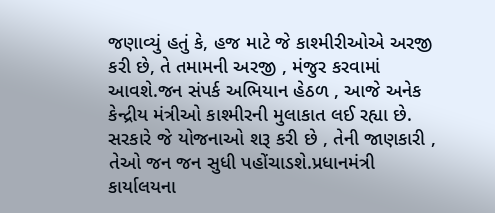જણાવ્યું હતું કે, હજ માટે જે કાશ્મીરીઓએ અરજી કરી છે, તે તમામની અરજી , મંજુર કરવામાં આવશે.જન સંપર્ક અભિયાન હેઠળ , આજે અનેક કેન્દ્રીય મંત્રીઓ કાશ્મીરની મુલાકાત લઈ રહ્યા છે. સરકારે જે યોજનાઓ શરૂ કરી છે , તેની જાણકારી , તેઓ જન જન સુધી પહોંચાડશે.પ્રધાનમંત્રી કાર્યાલયના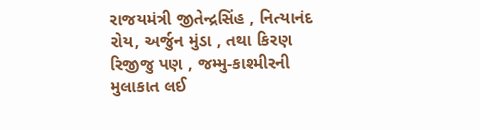રાજયમંત્રી જીતેન્દ્રસિંહ , નિત્યાનંદ રોય, અર્જુન મુંડા , તથા કિરણ રિજીજુ પણ , જમ્મુ-કાશ્મીરની મુલાકાત લઈ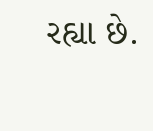રહ્યા છે.